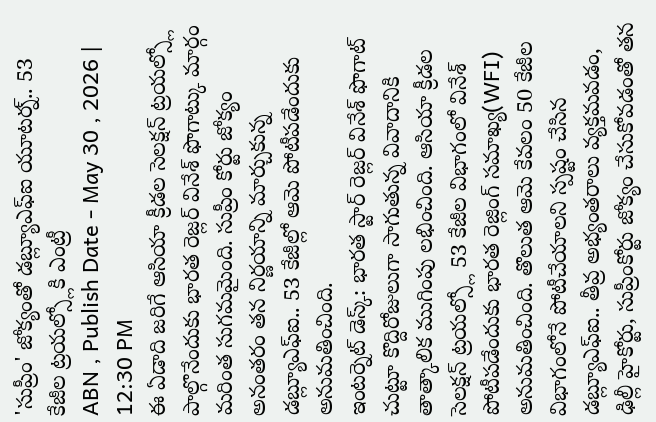'సుప్రీం' జోక్యంతో డబ్ల్యూఎఫ్ఐ యూటర్న్.. 53 కేజీల ట్రయల్స్లోకి ఎంట్రీ
ABN , Publish Date - May 30 , 2026 | 12:30 PM
ఈ ఏడాది జరిగే ఆసియా క్రీడల సెలక్షన్ ట్రయల్స్లో పాల్గొనేందుకు భారత రెజ్లర్ వినేశ్ ఫొగాట్కు మార్గం మరింత సుగమమైంది. సుప్రీం కోర్టు జోక్యం అనంతరం తన నిర్ణయాన్ని మార్చుకున్న డబ్ల్యూఎఫ్ఐ.. 53 కేజీల్లో ఆమె పోటీపడేందుకు అనుమతించింది.
ఇంటర్నెట్ డెస్క్: భారత స్టార్ రెజ్లర్ వినేశ్ ఫొగాట్ చుట్టూ కొద్దిరోజులుగా సాగుతున్న వివాదానికి తాత్కాలిక ముగింపు లభించింది. ఆసియా క్రీడల సెలక్షన్ ట్రయల్స్లో 53 కేజీల విభాగంలో వినేశ్ పోటీపడేందుకు భారత రెజ్లింగ్ సమాఖ్య(WFI) అనుమతించింది. తొలుత ఆమె కేవలం 50 కేజీల విభాగంలోనే పోటీచేయాలని స్పష్టం చేసిన డబ్ల్యూఎఫ్ఐ.. తీవ్ర అభ్యంతరాలు వ్యక్తమవడం, ఢిల్లీ హైకోర్టు, సుప్రీంకోర్టు జోక్యం చేసుకోవడంతో తన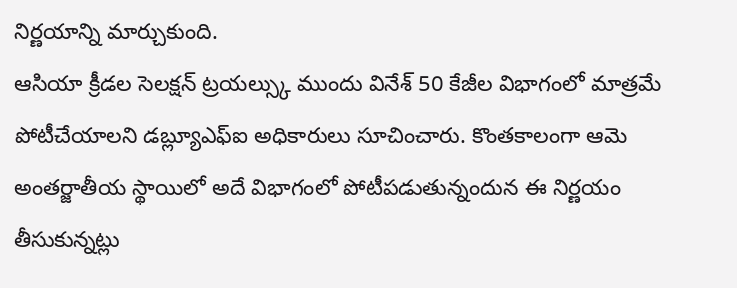నిర్ణయాన్ని మార్చుకుంది.
ఆసియా క్రీడల సెలక్షన్ ట్రయల్స్కు ముందు వినేశ్ 50 కేజీల విభాగంలో మాత్రమే పోటీచేయాలని డబ్ల్యూఎఫ్ఐ అధికారులు సూచించారు. కొంతకాలంగా ఆమె అంతర్జాతీయ స్థాయిలో అదే విభాగంలో పోటీపడుతున్నందున ఈ నిర్ణయం తీసుకున్నట్లు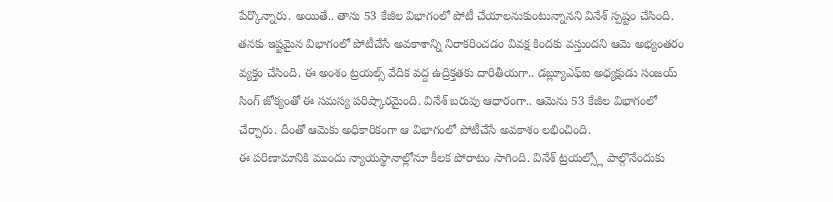పేర్కొన్నారు. అయితే.. తాను 53 కేజీల విభాగంలో పోటీ చేయాలనుకుంటున్నానని వినేశ్ స్పష్టం చేసింది. తనకు ఇష్టమైన విభాగంలో పోటీచేసే అవకాశాన్ని నిరాకరించడం వివక్ష కిందకు వస్తుందని ఆమె అభ్యంతరం వ్యక్తం చేసింది. ఈ అంశం ట్రయల్స్ వేదిక వద్ద ఉద్రిక్తతకు దారితీయగా.. డబ్ల్యూఎఫ్ఐ అధ్యక్షుడు సంజయ్ సింగ్ జోక్యంతో ఈ సమస్య పరిష్కారమైంది. వినేశ్ బరువు ఆధారంగా.. ఆమెను 53 కేజీల విభాగంలో చేర్చారు. దీంతో ఆమెకు అధికారికంగా ఆ విభాగంలో పోటీచేసే అవకాశం లభించింది.
ఈ పరిణామానికి ముందు న్యాయస్థానాల్లోనూ కీలక పోరాటం సాగింది. వినేశ్ ట్రయల్స్లో పాల్గొనేందుకు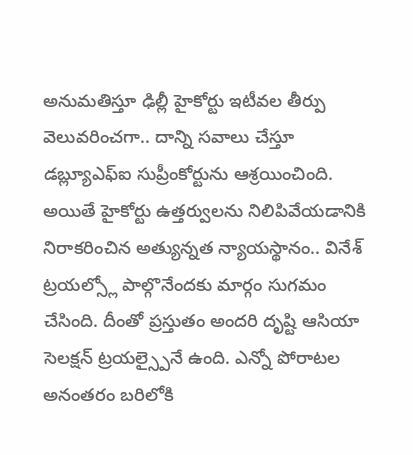అనుమతిస్తూ ఢిల్లీ హైకోర్టు ఇటీవల తీర్పు వెలువరించగా.. దాన్ని సవాలు చేస్తూ డబ్ల్యూఎఫ్ఐ సుప్రీంకోర్టును ఆశ్రయించింది. అయితే హైకోర్టు ఉత్తర్వులను నిలిపివేయడానికి నిరాకరించిన అత్యున్నత న్యాయస్థానం.. వినేశ్ ట్రయల్స్లో పాల్గొనేందకు మార్గం సుగమం చేసింది. దీంతో ప్రస్తుతం అందరి దృష్టి ఆసియా సెలక్షన్ ట్రయల్స్పైనే ఉంది. ఎన్నో పోరాటల అనంతరం బరిలోకి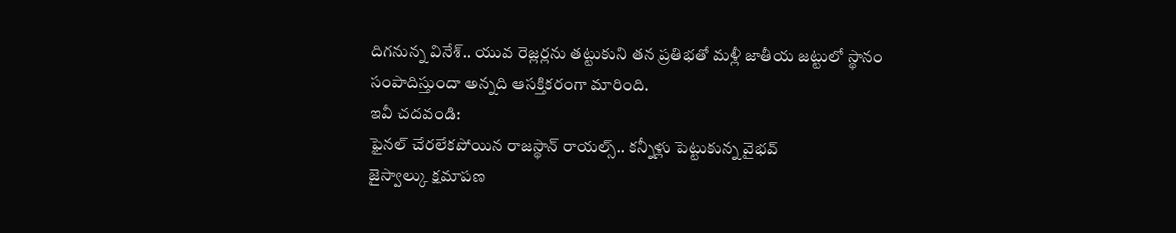దిగనున్న వినేశ్.. యువ రెజ్లర్లను తట్టుకుని తన ప్రతిభతో మళ్లీ జాతీయ జట్టులో స్థానం సంపాదిస్తుందా అన్నది ఆసక్తికరంగా మారింది.
ఇవీ చదవండి:
ఫైనల్ చేరలేకపోయిన రాజస్థాన్ రాయల్స్.. కన్నీళ్లు పెట్టుకున్న వైభవ్
జైస్వాల్కు క్షమాపణ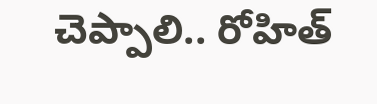చెప్పాలి.. రోహిత్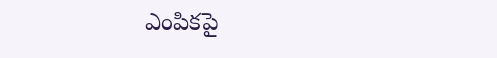ఎంపికపై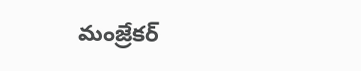మంజ్రేకర్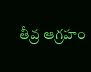తీవ్ర ఆగ్రహం